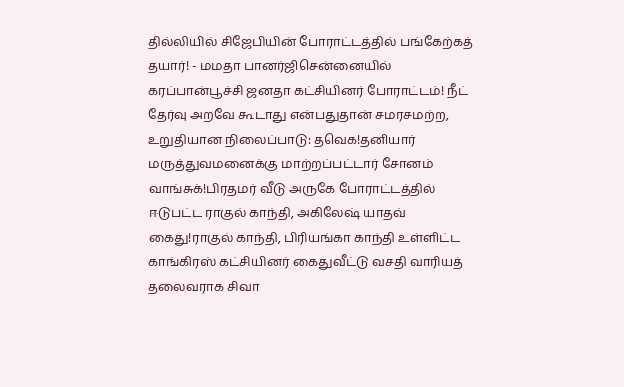தில்லியில் சிஜேபியின் போராட்டத்தில் பங்கேற்கத் தயார்! - மமதா பானர்ஜிசென்னையில் கரப்பான்பூச்சி ஜனதா கட்சியினர் போராட்டம்! நீட் தேர்வு அறவே கூடாது என்பதுதான் சமரசமற்ற, உறுதியான நிலைப்பாடு: தவெக!தனியார் மருத்துவமனைக்கு மாற்றப்பட்டார் சோனம் வாங்சுக்!பிரதமர் வீடு அருகே போராட்டத்தில் ஈடுபட்ட ராகுல் காந்தி, அகிலேஷ் யாதவ் கைது!ராகுல் காந்தி, பிரியங்கா காந்தி உள்ளிட்ட காங்கிரஸ் கட்சியினர் கைதுவீட்டு வசதி வாரியத் தலைவராக சிவா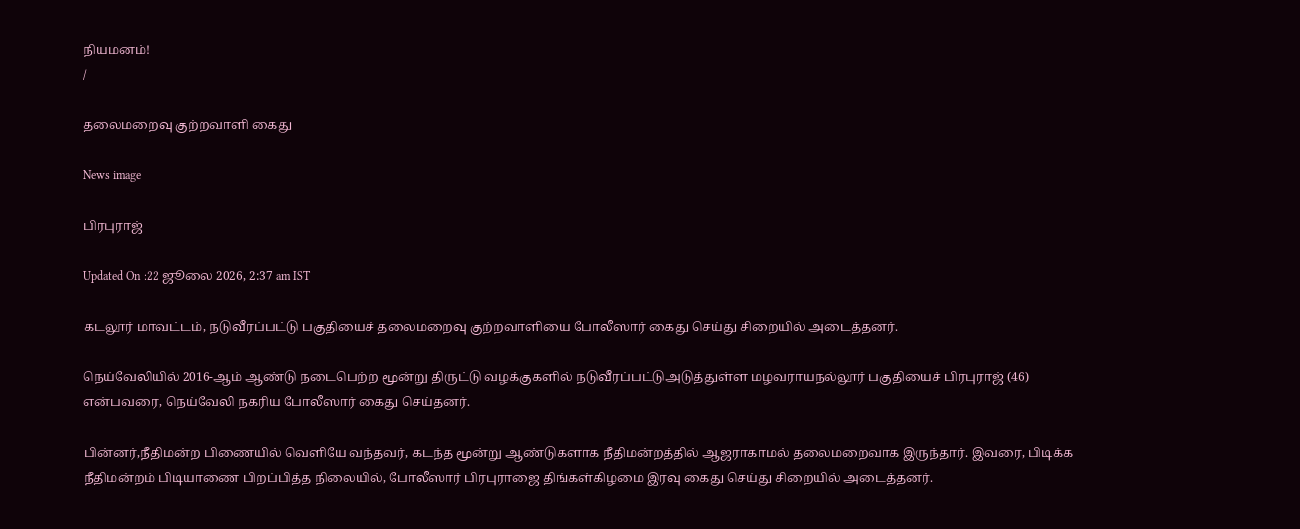நியமனம்!
/

தலைமறைவு குற்றவாளி கைது

News image

பிரபுராஜ்

Updated On :22 ஜூலை 2026, 2:37 am IST

கடலூர் மாவட்டம், நடுவீரப்பட்டு பகுதியைச் தலைமறைவு குற்றவாளியை போலீஸார் கைது செய்து சிறையில் அடைத்தனர்.

நெய்வேலியில் 2016-ஆம் ஆண்டு நடைபெற்ற மூன்று திருட்டு வழக்குகளில் நடுவீரப்பட்டுஅடுத்துள்ள மழவராயநல்லூர் பகுதியைச் பிரபுராஜ் (46) என்பவரை, நெய்வேலி நகரிய போலீஸார் கைது செய்தனர்.

பின்னர்,நீதிமன்ற பிணையில் வெளியே வந்தவர், கடந்த மூன்று ஆண்டுகளாக நீதிமன்றத்தில் ஆஜராகாமல் தலைமறைவாக இருந்தார். இவரை, பிடிக்க நீதிமன்றம் பிடியாணை பிறப்பித்த நிலையில், போலீஸார் பிரபுராஜை திங்கள்கிழமை இரவு கைது செய்து சிறையில் அடைத்தனர்.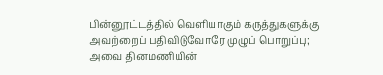பின்னூட்டத்தில் வெளியாகும் கருத்துகளுக்கு அவற்றைப் பதிவிடுவோரே முழுப் பொறுப்பு; அவை தினமணியின்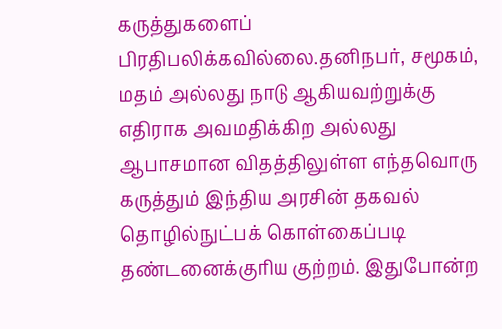கருத்துகளைப் பிரதிபலிக்கவில்லை.தனிநபர், சமூகம், மதம் அல்லது நாடு ஆகியவற்றுக்கு எதிராக அவமதிக்கிற அல்லது ஆபாசமான விதத்திலுள்ள எந்தவொரு கருத்தும் இந்திய அரசின் தகவல் தொழில்நுட்பக் கொள்கைப்படி தண்டனைக்குரிய குற்றம். இதுபோன்ற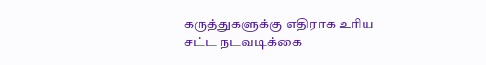கருத்துகளுக்கு எதிராக உரிய சட்ட நடவடிக்கை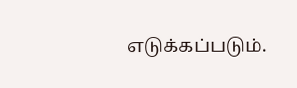எடுக்கப்படும்.